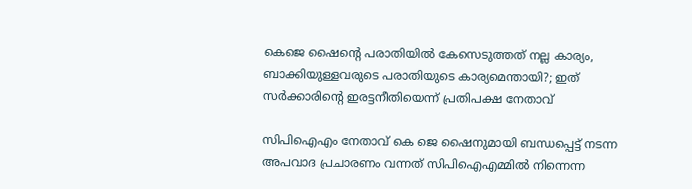കെജെ ഷൈന്റെ പരാതിയില്‍ കേസെടുത്തത് നല്ല കാര്യം, ബാക്കിയുള്ളവരുടെ പരാതിയുടെ കാര്യമെന്തായി?; ഇത് സര്‍ക്കാരിന്റെ ഇരട്ടനീതിയെന്ന് പ്രതിപക്ഷ നേതാവ്

സിപിഐഎം നേതാവ് കെ ജെ ഷൈനുമായി ബന്ധപ്പെട്ട് നടന്ന അപവാദ പ്രചാരണം വന്നത് സിപിഐഎമ്മില്‍ നിന്നെന്ന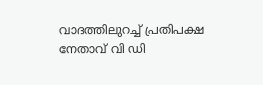വാദത്തിലുറച്ച് പ്രതിപക്ഷ നേതാവ് വി ഡി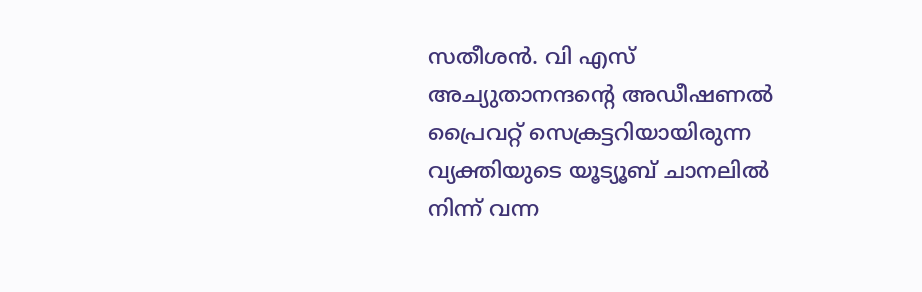സതീശന്‍. വി എസ് അച്യുതാനന്ദന്റെ അഡീഷണല്‍ പ്രൈവറ്റ് സെക്രട്ടറിയായിരുന്ന വ്യക്തിയുടെ യൂട്യൂബ് ചാനലില്‍ നിന്ന് വന്ന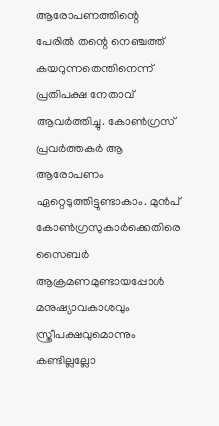ആരോപണത്തിന്റെ പേരില്‍ തന്റെ നെഞ്ചത്ത് കയറുന്നതെന്തിനെന്ന് പ്രതിപക്ഷ നേതാവ് ആവര്‍ത്തിച്ചു. കോണ്‍ഗ്രസ് പ്രവര്‍ത്തകര്‍ ആ ആരോപണം ഏറ്റെടുത്തിട്ടുണ്ടാകാം. മുന്‍പ് കോണ്‍ഗ്രസുകാര്‍ക്കെതിരെ സൈബര്‍ ആക്രമണമുണ്ടായപ്പോള്‍ മനുഷ്യാവകാശവും സ്ത്രീപക്ഷവുമൊന്നും കണ്ടില്ലല്ലോ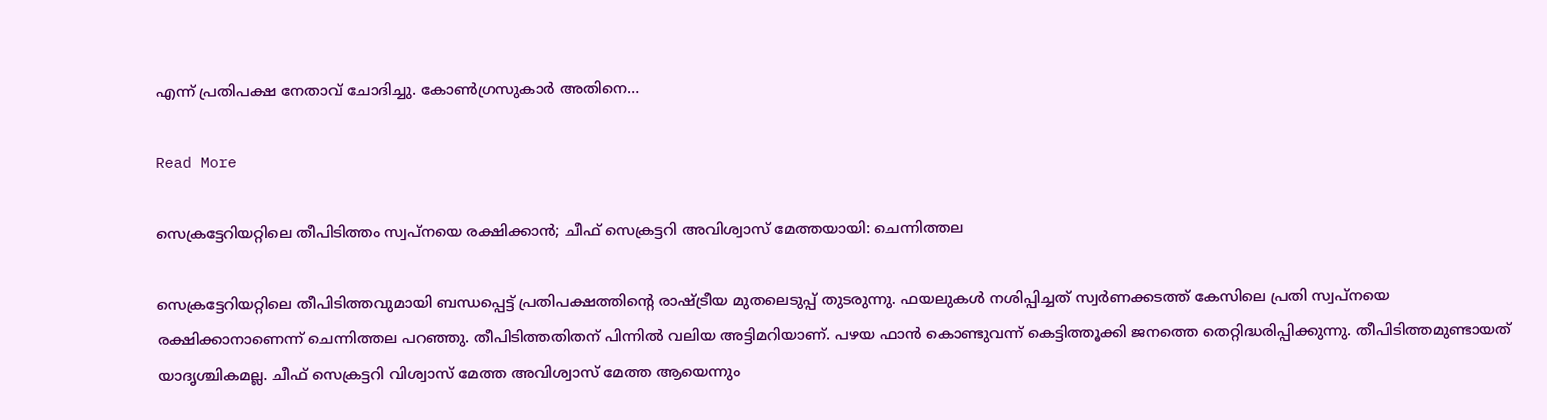എന്ന് പ്രതിപക്ഷ നേതാവ് ചോദിച്ചു. കോണ്‍ഗ്രസുകാര്‍ അതിനെ…

Read More

സെക്രട്ടേറിയറ്റിലെ തീപിടിത്തം സ്വപ്നയെ രക്ഷിക്കാൻ; ചീഫ് സെക്രട്ടറി അവിശ്വാസ് മേത്തയായി: ചെന്നിത്തല

സെക്രട്ടേറിയറ്റിലെ തീപിടിത്തവുമായി ബന്ധപ്പെട്ട് പ്രതിപക്ഷത്തിന്റെ രാഷ്ട്രീയ മുതലെടുപ്പ് തുടരുന്നു. ഫയലുകൾ നശിപ്പിച്ചത് സ്വർണക്കടത്ത് കേസിലെ പ്രതി സ്വപ്നയെ രക്ഷിക്കാനാണെന്ന് ചെന്നിത്തല പറഞ്ഞു. തീപിടിത്തതിതന് പിന്നിൽ വലിയ അട്ടിമറിയാണ്. പഴയ ഫാൻ കൊണ്ടുവന്ന് കെട്ടിത്തൂക്കി ജനത്തെ തെറ്റിദ്ധരിപ്പിക്കുന്നു. തീപിടിത്തമുണ്ടായത് യാദൃശ്ചികമല്ല. ചീഫ് സെക്രട്ടറി വിശ്വാസ് മേത്ത അവിശ്വാസ് മേത്ത ആയെന്നും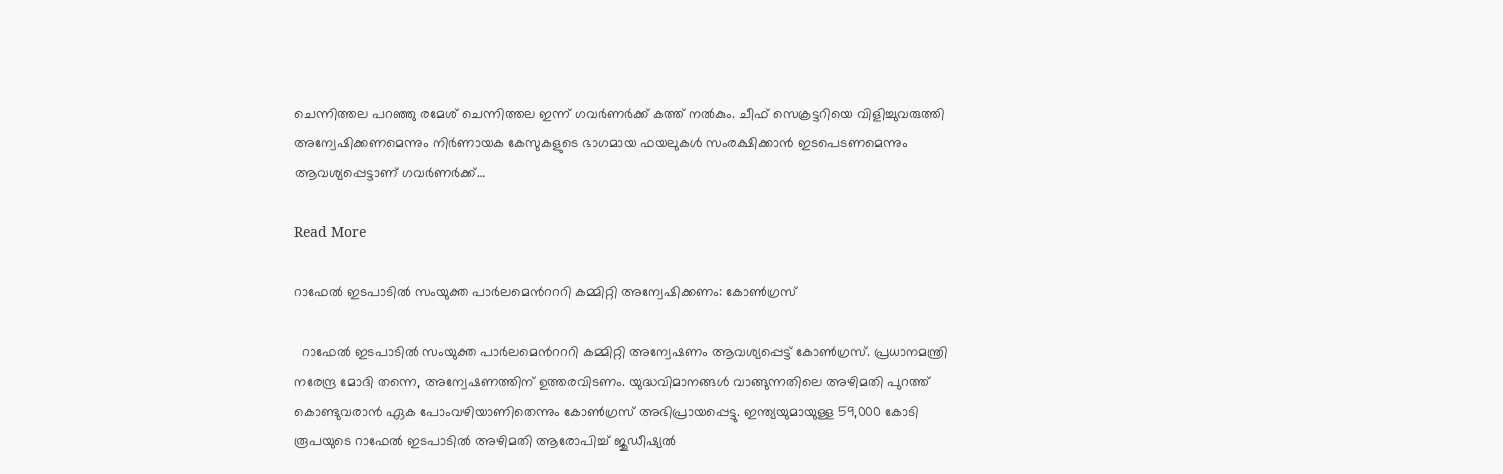ചെന്നിത്തല പറഞ്ഞു രമേശ് ചെന്നിത്തല ഇന്ന് ഗവർണർക്ക് കത്ത് നൽകും. ചീഫ് സെക്രട്ടറിയെ വിളിച്ചുവരുത്തി അന്വേഷിക്കണമെന്നും നിർണായക കേസുകളുടെ ഭാഗമായ ഫയലുകൾ സംരക്ഷിക്കാൻ ഇടപെടണമെന്നും ആവശ്യപ്പെട്ടാണ് ഗവർണർക്ക്…

Read More

റാഫേല്‍ ഇടപാടിൽ സംയുക്ത പാര്‍ലമെന്‍റററി കമ്മിറ്റി അന്വേഷിക്കണം: കോണ്‍ഗ്രസ്

  റാഫേല്‍ ഇടപാടിൽ സംയുക്ത പാര്‍ലമെന്‍റററി കമ്മിറ്റി അന്വേഷണം ആവശ്യപ്പെട്ട് കോണ്‍ഗ്രസ്. പ്രധാനമന്ത്രി നരേന്ദ്ര മോദി തന്നെ, അന്വേഷണത്തിന് ഉത്തരവിടണം. യുദ്ധവിമാനങ്ങള്‍ വാങ്ങുന്നതിലെ അഴിമതി പുറത്ത് കൊണ്ടുവരാൻ ഏക പോംവഴിയാണിതെന്നും കോണ്‍ഗ്രസ് അഭിപ്രായപ്പെട്ടു. ഇന്ത്യയുമായുള്ള 59,000 കോടി രൂപയുടെ റാഫേല്‍ ഇടപാടില്‍ അഴിമതി ആരോപിച്ച്‌ ജുഡീഷ്യൽ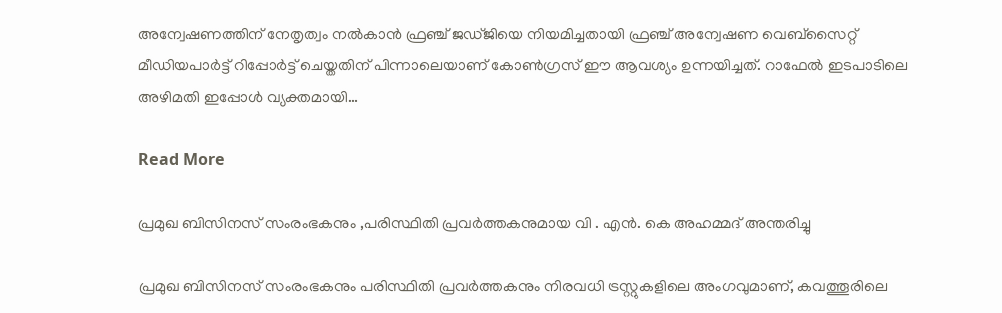അന്വേഷണത്തിന് നേതൃത്വം നല്‍കാന്‍ ഫ്രഞ്ച് ജഡ്ജിയെ നിയമിച്ചതായി ഫ്രഞ്ച് അന്വേഷണ വെബ്സൈറ്റ് മീഡിയപാര്‍ട്ട് റിപ്പോര്‍ട്ട് ചെയ്തതിന് പിന്നാലെയാണ് കോണ്‍ഗ്രസ് ഈ ആവശ്യം ഉന്നയിച്ചത്. റാഫേല്‍ ഇടപാടിലെ അഴിമതി ഇപ്പോള്‍ വ്യക്തമായി…

Read More

പ്രമുഖ ബിസിനസ് സംരംഭകനും ,പരിസ്ഥിതി പ്രവര്‍ത്തകനുമായ വി . എന്‍. കെ അഹമ്മദ് അന്തരിച്ചു

പ്രമുഖ ബിസിനസ് സംരംഭകനും പരിസ്ഥിതി പ്രവര്‍ത്തകനും നിരവധി ട്രസ്റ്റുകളിലെ അംഗവുമാണ്, കവത്തൂരിലെ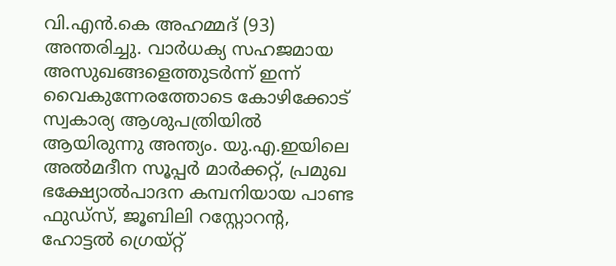വി.എന്‍.കെ അഹമ്മദ് (93) അന്തരിച്ചു. വാർധക്യ സഹജമായ അസുഖങ്ങളെത്തുടർന്ന് ഇന്ന് വൈകുന്നേരത്തോടെ കോഴിക്കോട് സ്വകാര്യ ആശുപത്രിയിൽ ആയിരുന്നു അന്ത്യം. യു.എ.ഇയിലെ അൽമദീന സൂപ്പർ മാർക്കറ്റ്, പ്രമുഖ ഭക്ഷ്യോൽപാദന കമ്പനിയായ പാണ്ട ഫുഡ്സ്, ജൂബിലി റസ്റ്റോറൻ്റ, ഹോട്ടൽ ഗ്രെയ്റ്റ്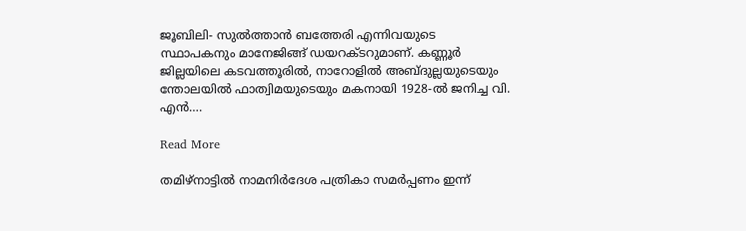ജൂബിലി- സുൽത്താൻ ബത്തേരി എന്നിവയുടെ സ്ഥാപകനും മാനേജിങ്ങ് ഡയറക്ടറുമാണ്. കണ്ണൂര്‍ ജില്ലയിലെ കടവത്തൂരില്‍, നാറോളിൽ അബ്ദുല്ലയുടെയും ന്തോലയിൽ ഫാത്വിമയുടെയും മകനായി 1928-ല്‍ ജനിച്ച വി. എന്‍….

Read More

തമിഴ്‌നാട്ടില്‍ നാമനിര്‍ദേശ പത്രികാ സമര്‍പ്പണം ഇന്ന്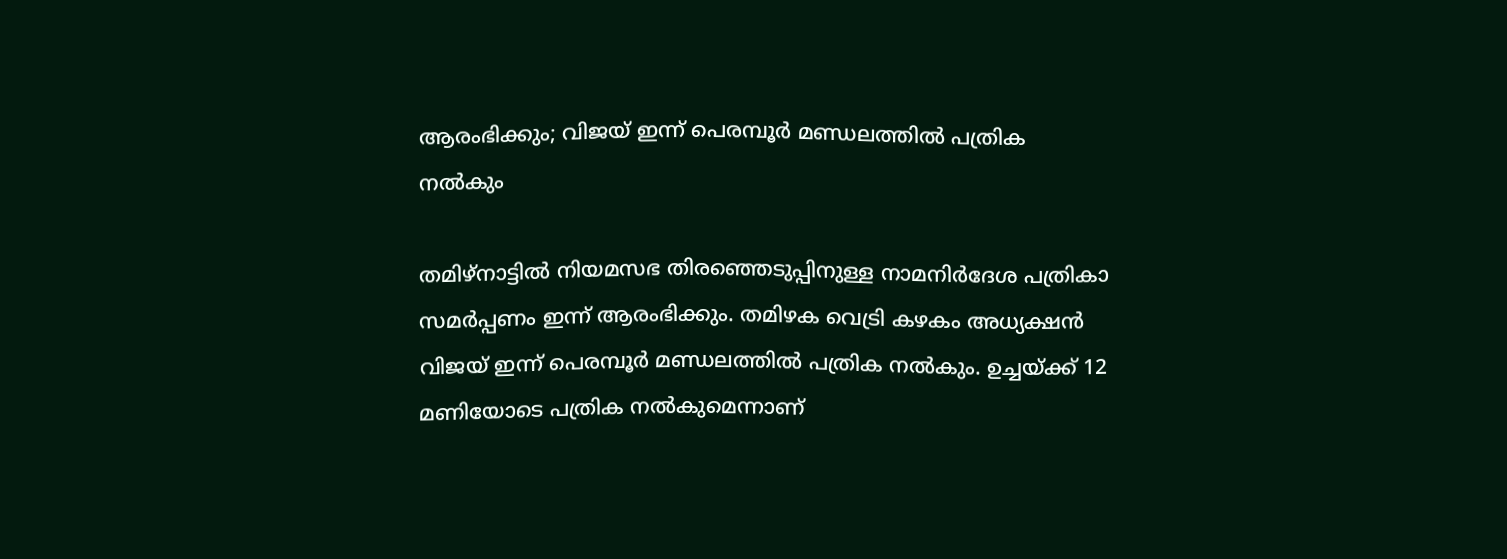ആരംഭിക്കും; വിജയ് ഇന്ന് പെരമ്പൂര്‍ മണ്ഡലത്തില്‍ പത്രിക നല്‍കും

തമിഴ്‌നാട്ടില്‍ നിയമസഭ തിരഞ്ഞെടുപ്പിനുള്ള നാമനിര്‍ദേശ പത്രികാ സമര്‍പ്പണം ഇന്ന് ആരംഭിക്കും. തമിഴക വെട്രി കഴകം അധ്യക്ഷന്‍ വിജയ് ഇന്ന് പെരമ്പൂര്‍ മണ്ഡലത്തില്‍ പത്രിക നല്‍കും. ഉച്ചയ്ക്ക് 12 മണിയോടെ പത്രിക നല്‍കുമെന്നാണ്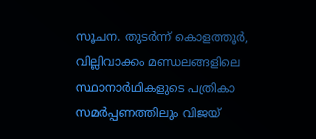സൂചന. തുടര്‍ന്ന് കൊളത്തൂര്‍, വില്ലിവാക്കം മണ്ഡലങ്ങളിലെ സ്ഥാനാര്‍ഥികളുടെ പത്രികാ സമര്‍പ്പണത്തിലും വിജയ്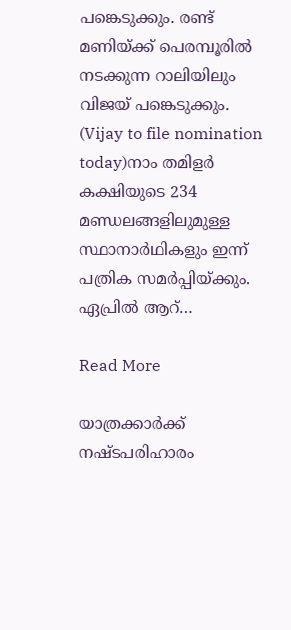പങ്കെടുക്കും. രണ്ട് മണിയ്ക്ക് പെരമ്പൂരില്‍ നടക്കുന്ന റാലിയിലും വിജയ് പങ്കെടുക്കും. (Vijay to file nomination today)നാം തമിളര്‍ കക്ഷിയുടെ 234 മണ്ഡലങ്ങളിലുമുള്ള സ്ഥാനാര്‍ഥികളും ഇന്ന് പത്രിക സമര്‍പ്പിയ്ക്കും. ഏപ്രില്‍ ആറ്…

Read More

യാത്രക്കാർക്ക് നഷ്ടപരിഹാരം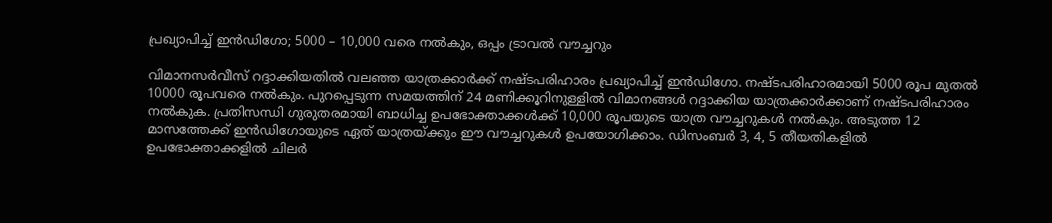പ്രഖ്യാപിച്ച് ഇൻഡിഗോ; 5000 – 10,000 വരെ നൽകും, ഒപ്പം ട്രാവൽ വൗച്ചറും

വിമാനസർവീസ് റദ്ദാക്കിയതിൽ വലഞ്ഞ യാത്രക്കാർക്ക് നഷ്ടപരിഹാരം പ്രഖ്യാപിച്ച് ഇൻഡിഗോ. നഷ്ടപരിഹാരമായി 5000 രൂപ മുതൽ 10000 രൂപവരെ നൽകും. പുറപ്പെടുന്ന സമയത്തിന് 24 മണിക്കൂറിനുള്ളിൽ വിമാനങ്ങൾ റദ്ദാക്കിയ യാത്രക്കാർക്കാണ് നഷ്ടപരിഹാരം നൽകുക. പ്രതിസന്ധി ഗുരുതരമായി ബാധിച്ച ഉപഭോക്താക്കൾക്ക് 10,000 രൂപയുടെ യാത്ര വൗച്ചറുകൾ നൽകും. അടുത്ത 12 മാസത്തേക്ക് ഇൻഡിഗോയുടെ ഏത് യാത്രയ്ക്കും ഈ വൗച്ചറുകൾ ഉപയോഗിക്കാം. ഡിസംബർ 3, 4, 5 തീയതികളിൽ ഉപഭോക്താക്കളിൽ ചിലർ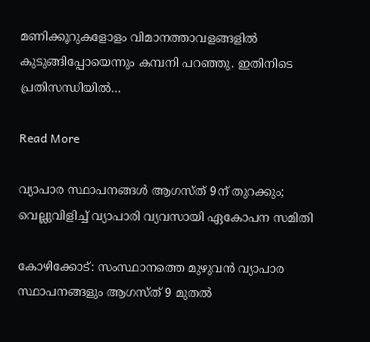മണിക്കൂറുകളോളം വിമാനത്താവളങ്ങളിൽ കുടുങ്ങിപ്പോയെന്നും കമ്പനി പറഞ്ഞു. ഇതിനിടെ പ്രതിസന്ധിയിൽ…

Read More

വ്യാപാര സ്ഥാപനങ്ങള്‍ ആഗസ്ത് 9ന് തുറക്കും; വെല്ലുവിളിച്ച് വ്യാപാരി വ്യവസായി ഏകോപന സമിതി

കോഴിക്കോട്: സംസ്ഥാനത്തെ മുഴുവന്‍ വ്യാപാര സ്ഥാപനങ്ങളും ആഗസ്ത് 9 മുതല്‍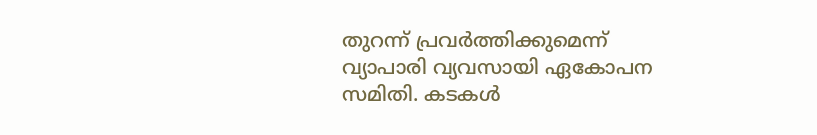തുറന്ന് പ്രവര്‍ത്തിക്കുമെന്ന് വ്യാപാരി വ്യവസായി ഏകോപന സമിതി. കടകള്‍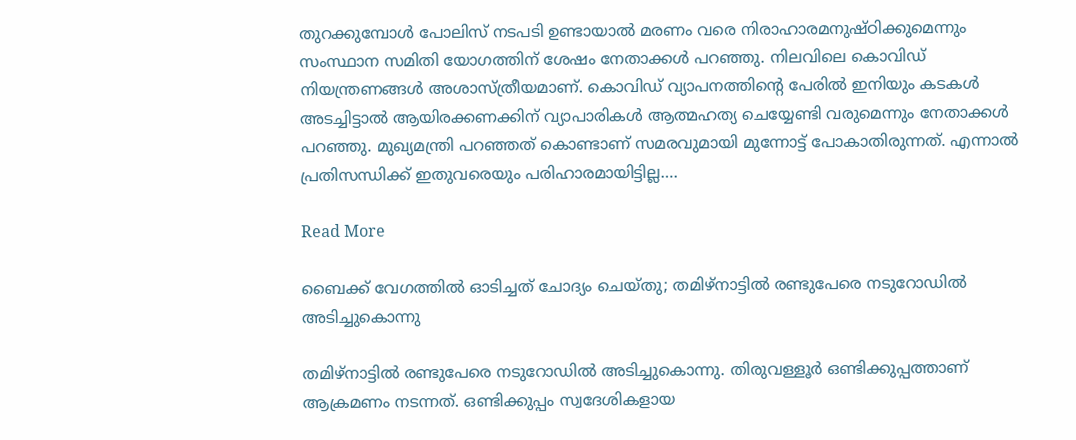തുറക്കുമ്പോള്‍ പോലിസ് നടപടി ഉണ്ടായാല്‍ മരണം വരെ നിരാഹാരമനുഷ്ഠിക്കുമെന്നും സംസ്ഥാന സമിതി യോഗത്തിന് ശേഷം നേതാക്കള്‍ പറഞ്ഞു. നിലവിലെ കൊവിഡ് നിയന്ത്രണങ്ങള്‍ അശാസ്ത്രീയമാണ്. കൊവിഡ് വ്യാപനത്തിന്റെ പേരില്‍ ഇനിയും കടകള്‍ അടച്ചിട്ടാല്‍ ആയിരക്കണക്കിന് വ്യാപാരികള്‍ ആത്മഹത്യ ചെയ്യേണ്ടി വരുമെന്നും നേതാക്കള്‍ പറഞ്ഞു. മുഖ്യമന്ത്രി പറഞ്ഞത് കൊണ്ടാണ് സമരവുമായി മുന്നോട്ട് പോകാതിരുന്നത്. എന്നാല്‍ പ്രതിസന്ധിക്ക് ഇതുവരെയും പരിഹാരമായിട്ടില്ല….

Read More

ബൈക്ക് വേഗത്തിൽ ഓടിച്ചത് ചോദ്യം ചെയ്‌തു; തമിഴ്നാട്ടിൽ രണ്ടുപേരെ നടുറോഡിൽ അടിച്ചുകൊന്നു

തമിഴ്നാട്ടിൽ രണ്ടുപേരെ നടുറോഡിൽ അടിച്ചുകൊന്നു. തിരുവള്ളൂർ ഒണ്ടിക്കുപ്പത്താണ് ആക്രമണം നടന്നത്. ഒണ്ടിക്കുപ്പം സ്വദേശികളായ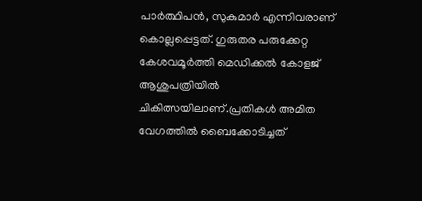പാർത്ഥിപൻ, സുകുമാർ എന്നിവരാണ് കൊല്ലപ്പെട്ടത്. ഗുരുതര പരുക്കേറ്റ കേശവമൂർത്തി മെഡിക്കൽ കോളജ് ആശുപത്രിയിൽ ചികിത്സയിലാണ്.പ്രതികൾ അമിത വേഗത്തിൽ ബൈക്കോടിച്ചത്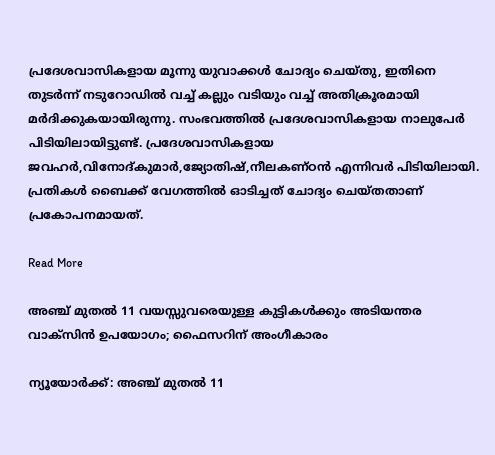പ്രദേശവാസികളായ മൂന്നു യുവാക്കൾ ചോദ്യം ചെയ്തു, ഇതിനെ തുടർന്ന് നടുറോഡിൽ വച്ച് കല്ലും വടിയും വച്ച് അതിക്രൂരമായി മർദിക്കുകയായിരുന്നു. സംഭവത്തിൽ പ്രദേശവാസികളായ നാലുപേർ പിടിയിലായിട്ടുണ്ട്. പ്രദേശവാസികളായ ജവഹർ,വിനോദ്കുമാർ,ജ്യോതിഷ്,നീലകണ്ഠൻ എന്നിവർ പിടിയിലായി. പ്രതികൾ ബൈക്ക് വേഗത്തിൽ ഓടിച്ചത് ചോദ്യം ചെയ്തതാണ് പ്രകോപനമായത്.

Read More

അഞ്ച് മുതല്‍ 11 വയസ്സുവരെയുള്ള കുട്ടികള്‍ക്കും അടിയന്തര വാക്‌സിന്‍ ഉപയോഗം; ഫൈസറിന് അംഗീകാരം

ന്യൂയോര്‍ക്ക്: അഞ്ച് മുതല്‍ 11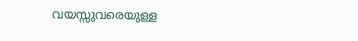വയസ്സുവരെയുള്ള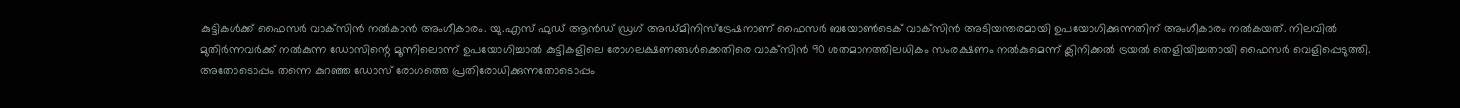കുട്ടികള്‍ക്ക് ഫൈസര്‍ വാക്‌സിന്‍ നല്‍കാന്‍ അംഗീകാരം. യു.എസ് ഫുഡ് ആന്‍ഡ് ഡ്രഗ് അഡ്മിനിസ്‌ട്രേഷനാണ് ഫൈസര്‍ ബയോണ്‍ടെക് വാക്‌സിന്‍ അടിയന്തരമായി ഉപയോഗിക്കുന്നതിന് അംഗീകാരം നല്‍കയത്. നിലവില്‍ മുതിര്‍ന്നവര്‍ക്ക് നല്‍കുന്ന ഡോസിന്റെ മൂന്നിലൊന്ന് ഉപയോഗിച്ചാല്‍ കുട്ടികളിലെ രോഗലക്ഷണങ്ങള്‍ക്കെതിരെ വാക്‌സിന്‍ 90 ശതമാനത്തിലധികം സംരക്ഷണം നല്‍കുമെന്ന് ക്ലിനിക്കല്‍ ട്രയല്‍ തെളിയിച്ചതായി ഫൈസര്‍ വെളിപ്പെടുത്തി. അതോടൊപ്പം തന്നെ കുറഞ്ഞ ഡോസ് രോഗത്തെ പ്രതിരോധിക്കുന്നതോടൊപ്പം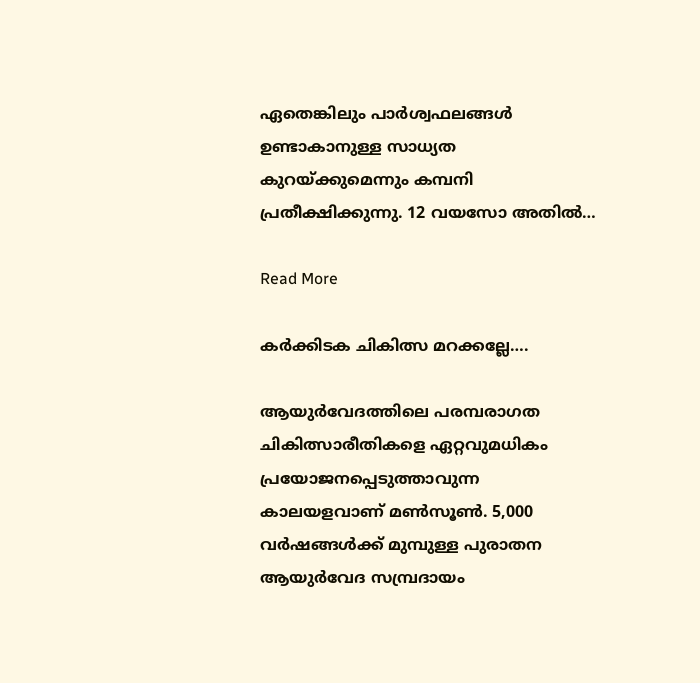ഏതെങ്കിലും പാര്‍ശ്വഫലങ്ങള്‍ ഉണ്ടാകാനുള്ള സാധ്യത കുറയ്ക്കുമെന്നും കമ്പനി പ്രതീക്ഷിക്കുന്നു. 12 വയസോ അതില്‍…

Read More

കര്‍ക്കിടക ചികിത്സ മറക്കല്ലേ….

ആയുര്‍വേദത്തിലെ പരമ്പരാഗത ചികിത്സാരീതികളെ ഏറ്റവുമധികം പ്രയോജനപ്പെടുത്താവുന്ന കാലയളവാണ് മണ്‍സൂണ്‍. 5,000 വര്‍ഷങ്ങള്‍ക്ക് മുമ്പുള്ള പുരാതന ആയുര്‍വേദ സമ്പ്രദായം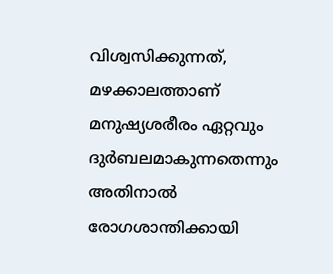വിശ്വസിക്കുന്നത്, മഴക്കാലത്താണ് മനുഷ്യശരീരം ഏറ്റവും ദുര്‍ബലമാകുന്നതെന്നും അതിനാല്‍ രോഗശാന്തിക്കായി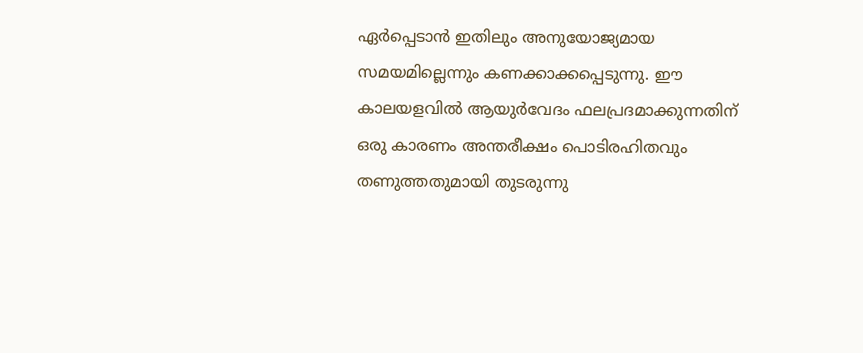ഏര്‍പ്പെടാന്‍ ഇതിലും അനുയോജ്യമായ സമയമില്ലെന്നും കണക്കാക്കപ്പെടുന്നു. ഈ കാലയളവില്‍ ആയുര്‍വേദം ഫലപ്രദമാക്കുന്നതിന് ഒരു കാരണം അന്തരീക്ഷം പൊടിരഹിതവും തണുത്തതുമായി തുടരുന്നു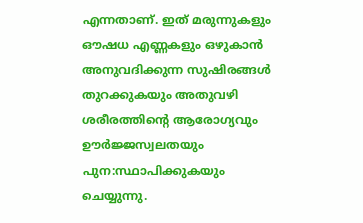എന്നതാണ്. ഇത് മരുന്നുകളും ഔഷധ എണ്ണകളും ഒഴുകാന്‍ അനുവദിക്കുന്ന സുഷിരങ്ങള്‍ തുറക്കുകയും അതുവഴി ശരീരത്തിന്റെ ആരോഗ്യവും ഊര്‍ജ്ജസ്വലതയും പുന:സ്ഥാപിക്കുകയും ചെയ്യുന്നു.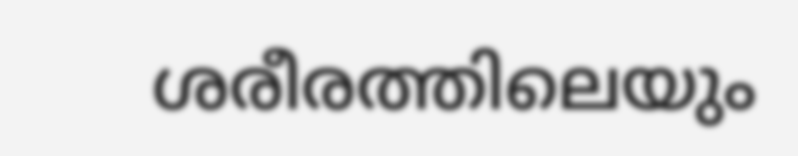ശരീരത്തിലെയും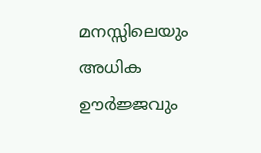മനസ്സിലെയും അധിക ഊര്‍ജ്ജവും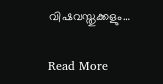വിഷവസ്തുക്കളും…

Read More